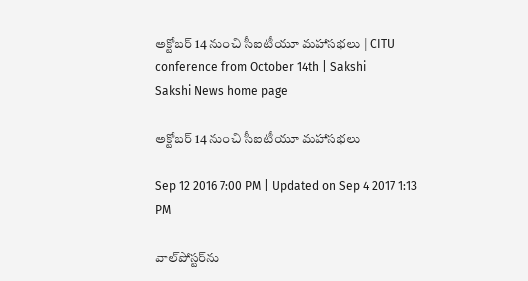అక్టోబర్‌ 14 నుంచి సీఐటీయూ మహాసభలు | CITU conference from October 14th | Sakshi
Sakshi News home page

అక్టోబర్‌ 14 నుంచి సీఐటీయూ మహాసభలు

Sep 12 2016 7:00 PM | Updated on Sep 4 2017 1:13 PM

వాల్‌పోస్టర్‌ను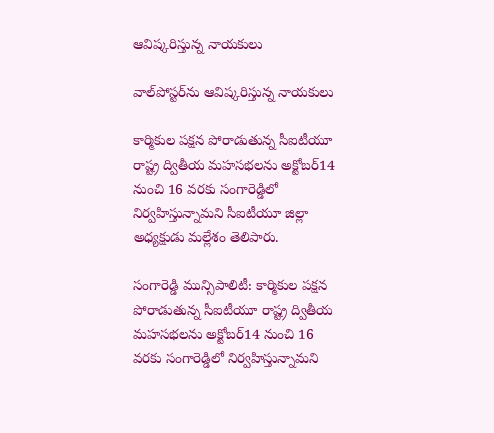ఆవిష్కరిస్తున్న నాయకులు

వాల్‌పోస్టర్‌ను ఆవిష్కరిస్తున్న నాయకులు

కార్మికుల పక్షన పోరాడుతున్న సీఐటీయూ రాష్ట్ర ద్వితీయ మహసభలను అక్టోబర్‌14 నుంచి 16 వరకు సంగారెడ్డిలో నిర్వహిస్తున్నామని సీఐటీయూ జిల్లా అధ్యక్షుడు మల్లేశం తెలిపారు.

సంగారెడ్డి మున్సిపాలిటీ: కార్మికుల పక్షన పోరాడుతున్న సీఐటీయూ రాష్ట్ర ద్వితీయ మహసభలను అక్టోబర్‌14 నుంచి 16 వరకు సంగారెడ్డిలో నిర్వహిస్తున్నామని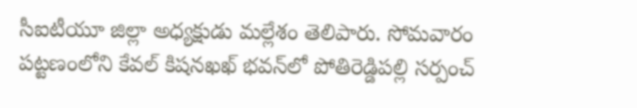సీఐటీయూ జిల్లా అధ్యక్షుడు మల్లేశం తెలిపారు. సోమవారం పట్టణంలోని కేవల్‌ కిషనఖఖ్‌ భవన్‌లో పోతిరెడ్డిపల్లి సర్పంచ్‌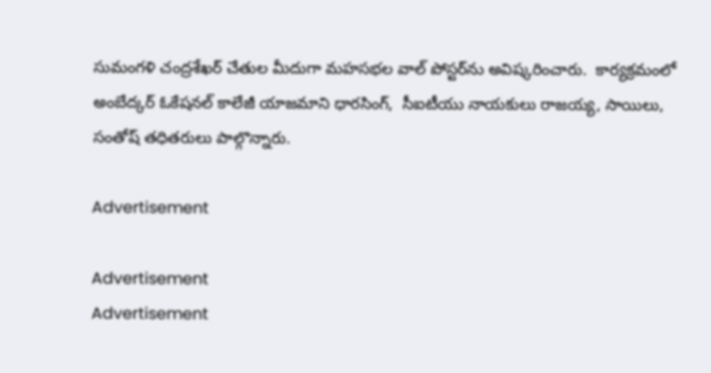సుమంగళి చంద్రశేఖర్‌ చేతుల మీదుగా మహసభల వాల్‌ పోస్టర్‌ను అవిష్కరించారు.  కార్యక్రమంలో అంబేద్కర్‌ ఓకేషనల్‌ కాలేజీ యాజమాని ధారసింగ్,  సీఐటీయు నాయకులు రాజయ్య, సాయిలు, సంతోష్‌ తధితరులు పాల్గొన్నారు.

Advertisement

Advertisement
Advertisement